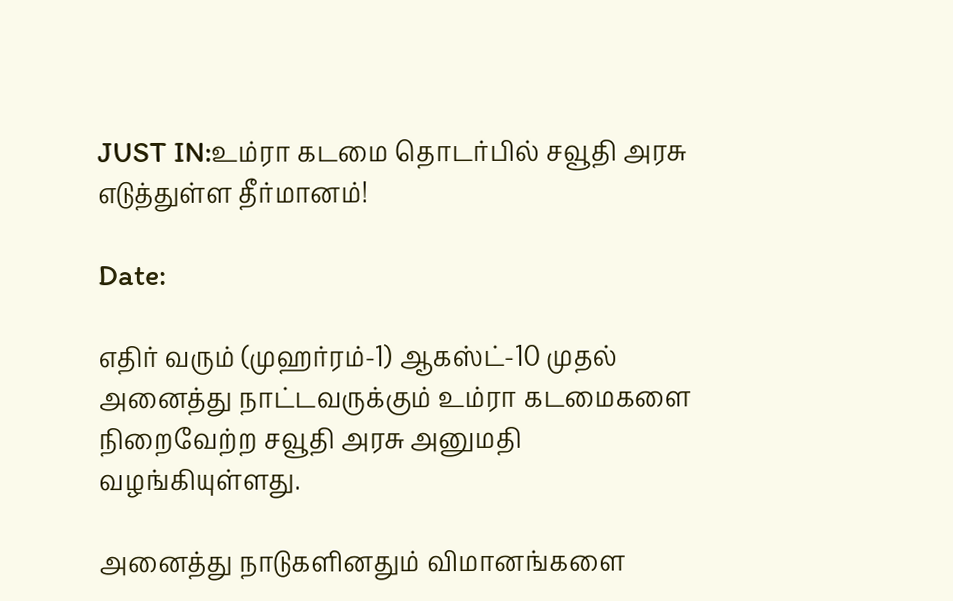JUST IN:உம்ரா கடமை தொடர்பில் சவூதி அரசு எடுத்துள்ள தீர்மானம்!

Date:

எதிர் வரும் (முஹர்ரம்-1) ஆகஸ்ட்-10 முதல் அனைத்து நாட்டவருக்கும் உம்ரா கடமைகளை நிறைவேற்ற சவூதி அரசு அனுமதி வழங்கியுள்ளது.

அனைத்து நாடுகளினதும் விமானங்களை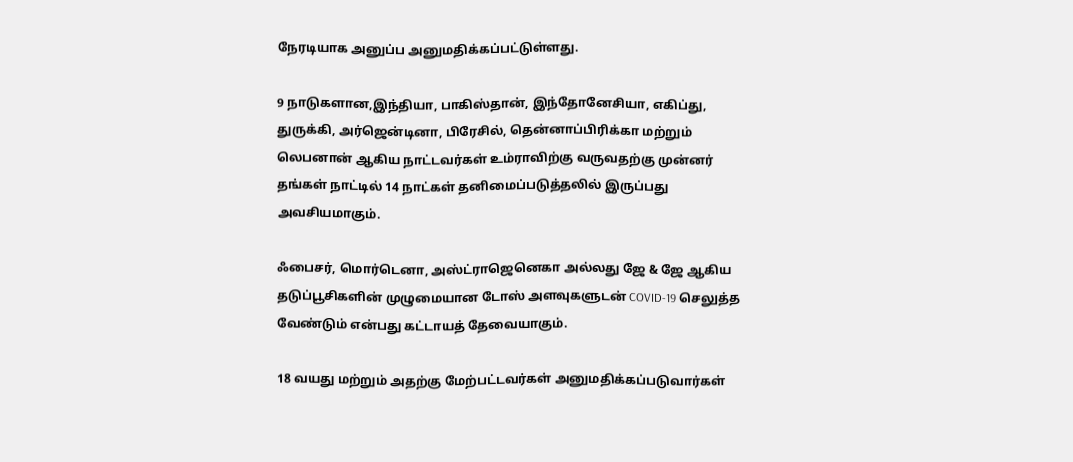நேரடியாக அனுப்ப அனுமதிக்கப்பட்டுள்ளது.

9 நாடுகளான,இந்தியா, பாகிஸ்தான், இந்தோனேசியா, எகிப்து, துருக்கி, அர்ஜென்டினா, பிரேசில், தென்னாப்பிரிக்கா மற்றும் லெபனான் ஆகிய நாட்டவர்கள் உம்ராவிற்கு வருவதற்கு முன்னர் தங்கள் நாட்டில் 14 நாட்கள் தனிமைப்படுத்தலில் இருப்பது அவசியமாகும்.

ஃபைசர், மொர்டெனா, அஸ்ட்ராஜெனெகா அல்லது ஜே & ஜே ஆகிய தடுப்பூசிகளின் முழுமையான டோஸ் அளவுகளுடன் COVID-19 செலுத்த வேண்டும் என்பது கட்டாயத் தேவையாகும்.

18 வயது மற்றும் அதற்கு மேற்பட்டவர்கள் அனுமதிக்கப்படுவார்கள்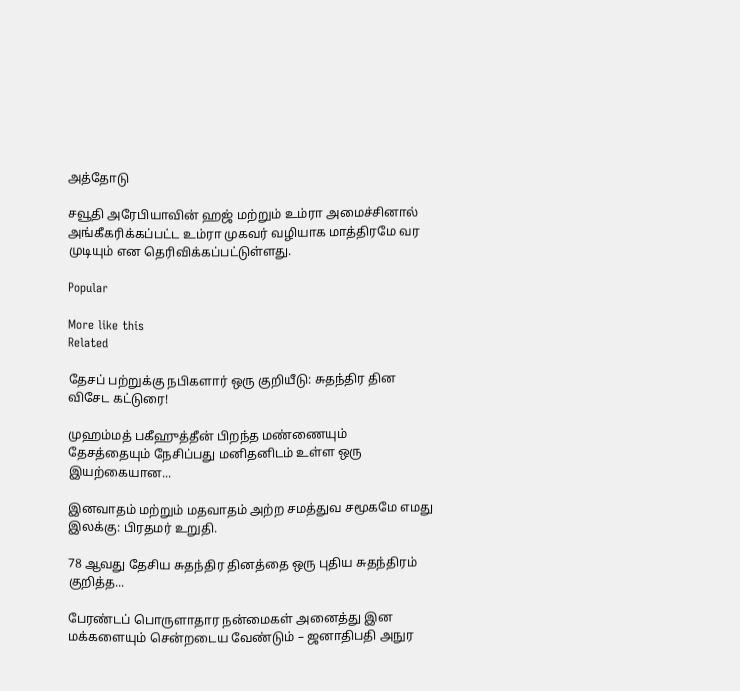அத்தோடு

சவூதி அரேபியாவின் ஹஜ் மற்றும் உம்ரா அமைச்சினால் அங்கீகரிக்கப்பட்ட உம்ரா முகவர் வழியாக மாத்திரமே வர‌ முடியும் என தெரிவிக்கப்பட்டுள்ளது.

Popular

More like this
Related

தேசப் பற்றுக்கு நபிகளார் ஒரு குறியீடு: சுதந்திர தின விசேட கட்டுரை!

முஹம்மத் பகீஹுத்தீன் பிறந்த மண்ணையும் தேசத்தையும் நேசிப்பது மனிதனிடம் உள்ள ஒரு இயற்கையான...

இனவாதம் மற்றும் மதவாதம் அற்ற சமத்துவ சமூகமே எமது இலக்கு: பிரதமர் உறுதி.

78 ஆவது தேசிய சுதந்திர தினத்தை ஒரு புதிய சுதந்திரம் குறித்த...

பேரண்டப் பொருளாதார நன்மைகள் அனைத்து இன மக்களையும் சென்றடைய வேண்டும் – ஜனாதிபதி அநுர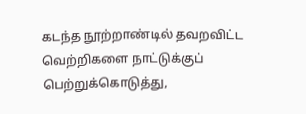கடந்த நூற்றாண்டில் தவறவிட்ட வெற்றிகளை நாட்டுக்குப் பெற்றுக்கொடுத்து,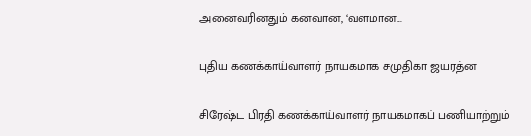அனைவரினதும் கனவான, ‘வளமான...

புதிய கணக்காய்வாளர் நாயகமாக சமுதிகா ஜயரத்ன

சிரேஷ்ட பிரதி கணக்காய்வாளர் நாயகமாகப் பணியாற்றும்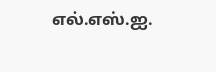எல்.எஸ்.ஐ.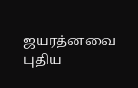ஜயரத்னவை புதிய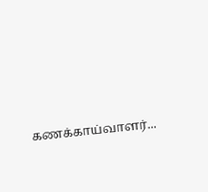கணக்காய்வாளர்...